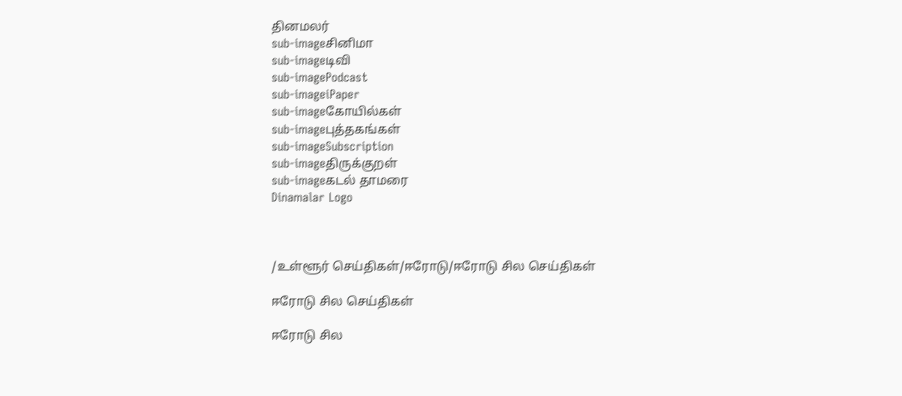தினமலர்
sub-imageசினிமா
sub-imageடிவி
sub-imagePodcast
sub-imageiPaper
sub-imageகோயில்கள்
sub-imageபுத்தகங்கள்
sub-imageSubscription
sub-imageதிருக்குறள்
sub-imageகடல் தாமரை
Dinamalar Logo



/உள்ளூர் செய்திகள்/ஈரோடு/ஈரோடு சில செய்திகள்

ஈரோடு சில செய்திகள்

ஈரோடு சில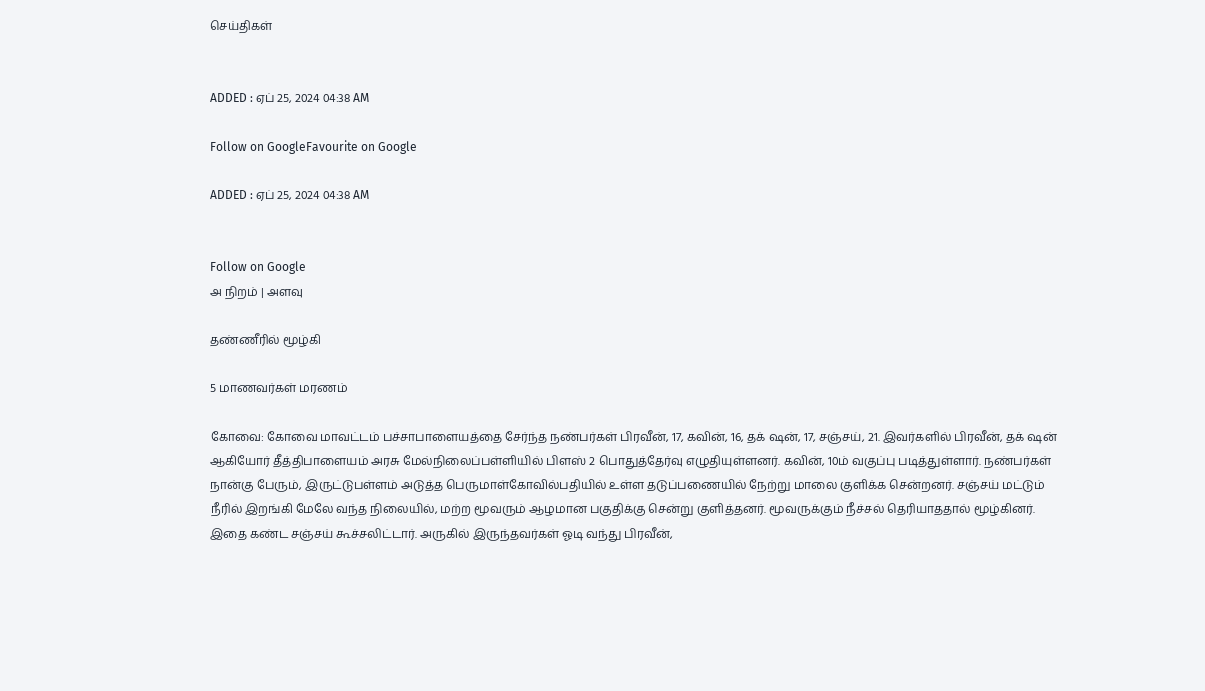செய்திகள்


ADDED : ஏப் 25, 2024 04:38 AM

Follow on GoogleFavourite on Google

ADDED : ஏப் 25, 2024 04:38 AM


Follow on Google
அ நிறம் | அளவு

தண்ணீரில் மூழ்கி

5 மாணவர்கள் மரணம்

கோவை: கோவை மாவட்டம் பச்சாபாளையத்தை சேர்ந்த நண்பர்கள் பிரவீன், 17, கவின், 16, தக் ஷன், 17, சஞ்சய், 21. இவர்களில் பிரவீன், தக் ஷன் ஆகியோர் தீத்திபாளையம் அரசு மேல்நிலைப்பள்ளியில் பிளஸ் 2 பொதுத்தேர்வு எழுதியுள்ளனர். கவின், 10ம் வகுப்பு படித்துள்ளார். நண்பர்கள் நான்கு பேரும், இருட்டுபள்ளம் அடுத்த பெருமாள்கோவில்பதியில் உள்ள தடுப்பணையில் நேற்று மாலை குளிக்க சென்றனர். சஞ்சய் மட்டும் நீரில் இறங்கி மேலே வந்த நிலையில், மற்ற மூவரும் ஆழமான பகுதிக்கு சென்று குளித்தனர். மூவருக்கும் நீச்சல் தெரியாததால் மூழ்கினர். இதை கண்ட சஞ்சய் கூச்சலிட்டார். அருகில் இருந்தவர்கள் ஓடி வந்து பிரவீன்,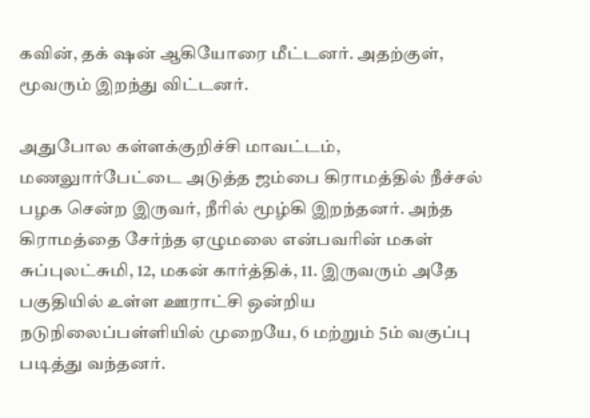கவின், தக் ஷன் ஆகியோரை மீட்டனர். அதற்குள், மூவரும் இறந்து விட்டனர்.

அதுபோல கள்ளக்குறிச்சி மாவட்டம், மணலுார்பேட்டை அடுத்த ஜம்பை கிராமத்தில் நீச்சல் பழக சென்ற இருவர், நீரில் மூழ்கி இறந்தனர். அந்த கிராமத்தை சேர்ந்த ஏழுமலை என்பவரின் மகள் சுப்புலட்சுமி, 12, மகன் கார்த்திக், 11. இருவரும் அதே பகுதியில் உள்ள ஊராட்சி ஒன்றிய நடுநிலைப்பள்ளியில் முறையே, 6 மற்றும் 5ம் வகுப்பு படித்து வந்தனர்.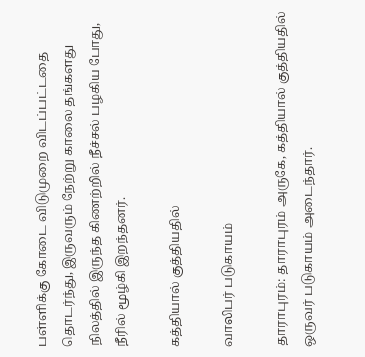பள்ளிக்கு கோடை விடுமுறை விடப்பட்டதை தொடர்ந்து, இருவரும் நேற்று காலை தங்களது நிலத்தில் இருந்த கிணற்றில் நீச்சல் பழகிய போது, நீரில் மூழ்கி இறந்தனர்.

கத்தியால் குத்தியதில்

வாலிபர் படுகாயம்

தாராபுரம்: தாராபுரம் அருகே, கத்தியால் குத்தியதில் ஒருவர் படுகாயம் அடைந்தார்.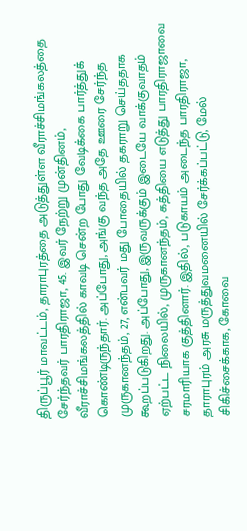திருப்பூர் மாவட்டம், தாராபுரத்தை அடுத்துள்ள வீராச்சிமங்கலத்தை சேர்ந்தவர் பாரதிராஜா, 45. இவர் நேற்று முன்தினம், வீராச்சிமங்கலத்தில் காவடி சென்ற போது வேடிக்கை பார்த்துக் கொண்டிருந்தார். அப்போது, அங்கு வந்த அதே ஊரை சேர்ந்த முருகானந்தம், 27, என்பவர் மது போதையில் தகராறு செய்ததாக கூறப்படுகிறது. அப்போது, இருவருக்கும் இடையே வாக்குவாதம் ஏற்பட்ட நிலையில், முருகானந்தம், கத்தியை எடுத்து பாரதிராஜாவை சரமாரியாக குத்தினார். இதில், படுகாயம் அடைந்த பாரதிராஜா, தாராபுரம் அரசு மருத்துவமனையில் சேர்க்கப்பட்டு, மேல் சிகிச்சைக்காக, கோவை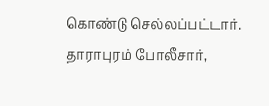கொண்டு செல்லப்பட்டார். தாராபுரம் போலீசார்,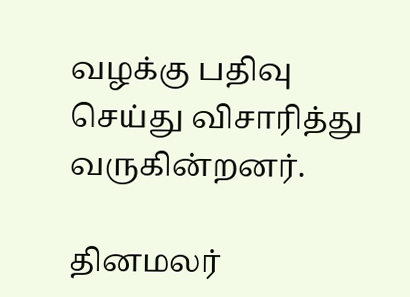வழக்கு பதிவு செய்து விசாரித்து வருகின்றனர்.

தினமலர்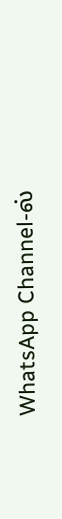WhatsApp Channel-ல்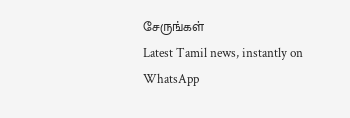சேருங்கள்
Latest Tamil news, instantly on WhatsApp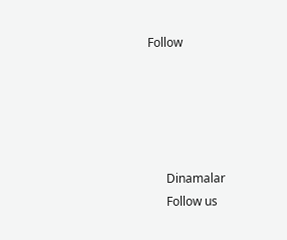Follow





      Dinamalar
      Follow us